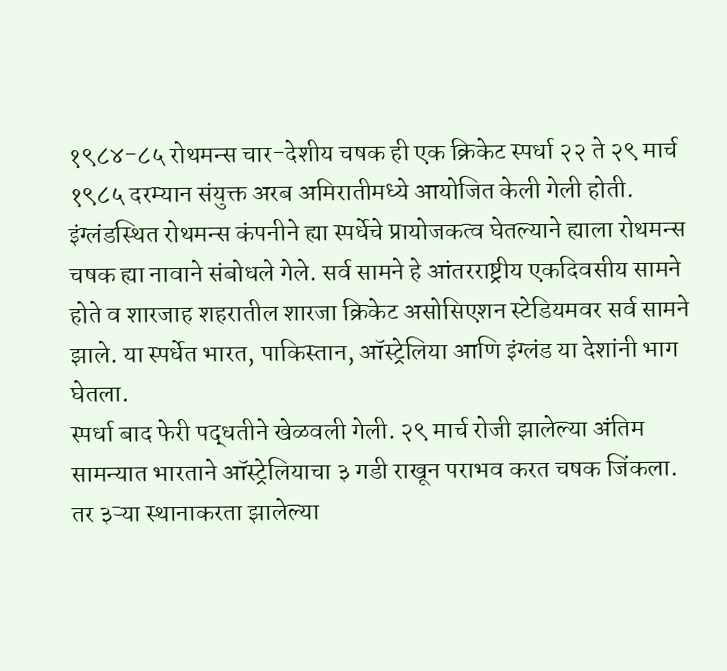१९८४-८५ रोथमन्स चार-देशीय चषक ही एक क्रिकेट स्पर्धा २२ ते २९ मार्च १९८५ दरम्यान संयुक्त अरब अमिरातीमध्ये आयोजित केली गेली होती. इंग्लंडस्थित रोथमन्स कंपनीने ह्या स्पर्धेचे प्रायोजकत्व घेतल्याने ह्याला रोथमन्स चषक ह्या नावाने संबोधले गेले. सर्व सामने हे आंतरराष्ट्रीय एकदिवसीय सामने होते व शारजाह शहरातील शारजा क्रिकेट असोसिएशन स्टेडियमवर सर्व सामने झाले. या स्पर्धेत भारत, पाकिस्तान, ऑस्ट्रेलिया आणि इंग्लंड या देशांनी भाग घेतला.
स्पर्धा बाद फेरी पद्धतीने खेळवली गेली. २९ मार्च रोजी झालेल्या अंतिम सामन्यात भारताने ऑस्ट्रेलियाचा ३ गडी राखून पराभव करत चषक जिंकला. तर ३ऱ्या स्थानाकरता झालेल्या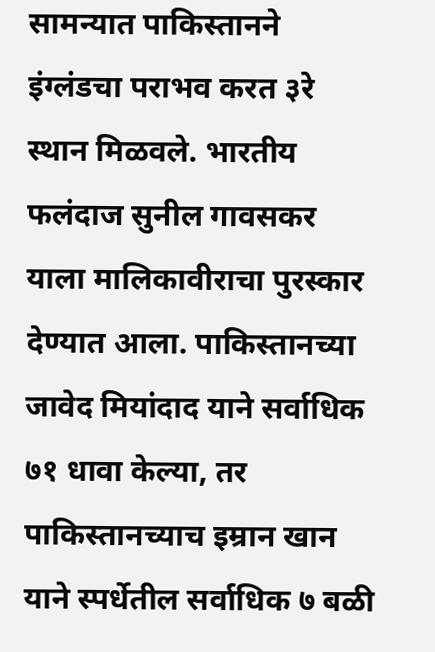सामन्यात पाकिस्तानने इंग्लंडचा पराभव करत ३रे स्थान मिळवले. भारतीय फलंदाज सुनील गावसकर याला मालिकावीराचा पुरस्कार देण्यात आला. पाकिस्तानच्या जावेद मियांदाद याने सर्वाधिक ७१ धावा केल्या, तर पाकिस्तानच्याच इम्रान खान याने स्पर्धेतील सर्वाधिक ७ बळी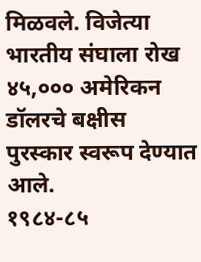मिळवले. विजेत्या भारतीय संघाला रोख ४५,००० अमेरिकन डॉलरचे बक्षीस पुरस्कार स्वरूप देण्यात आले.
१९८४-८५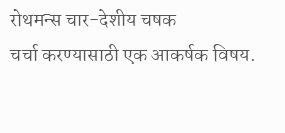रोथमन्स चार-देशीय चषक
चर्चा करण्यासाठी एक आकर्षक विषय.